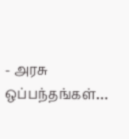- அரசு ஒப்பந்தங்கள்…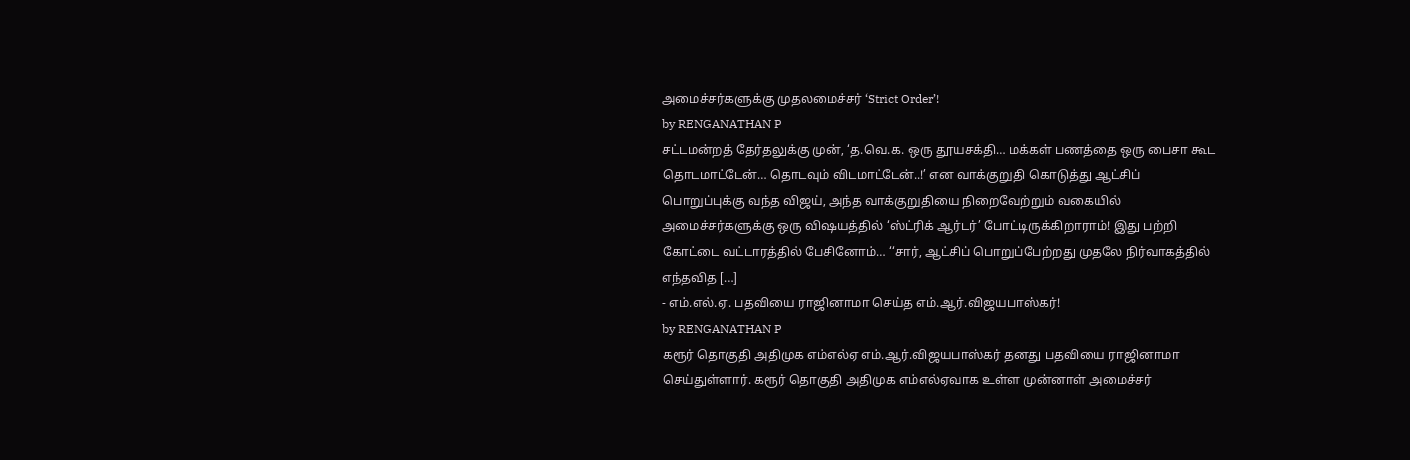அமைச்சர்களுக்கு முதலமைச்சர் ‘Strict Order’!
by RENGANATHAN P
சட்டமன்றத் தேர்தலுக்கு முன், ‘த.வெ.க. ஒரு தூயசக்தி… மக்கள் பணத்தை ஒரு பைசா கூட தொடமாட்டேன்… தொடவும் விடமாட்டேன்..!’ என வாக்குறுதி கொடுத்து ஆட்சிப் பொறுப்புக்கு வந்த விஜய், அந்த வாக்குறுதியை நிறைவேற்றும் வகையில் அமைச்சர்களுக்கு ஒரு விஷயத்தில் ‘ஸ்ட்ரிக் ஆர்டர்’ போட்டிருக்கிறாராம்! இது பற்றி கோட்டை வட்டாரத்தில் பேசினோம்… ‘‘சார், ஆட்சிப் பொறுப்பேற்றது முதலே நிர்வாகத்தில் எந்தவித […]
- எம்.எல்.ஏ. பதவியை ராஜினாமா செய்த எம்.ஆர்.விஜயபாஸ்கர்!
by RENGANATHAN P
கரூர் தொகுதி அதிமுக எம்எல்ஏ எம்.ஆர்.விஜயபாஸ்கர் தனது பதவியை ராஜினாமா செய்துள்ளார். கரூர் தொகுதி அதிமுக எம்எல்ஏவாக உள்ள முன்னாள் அமைச்சர்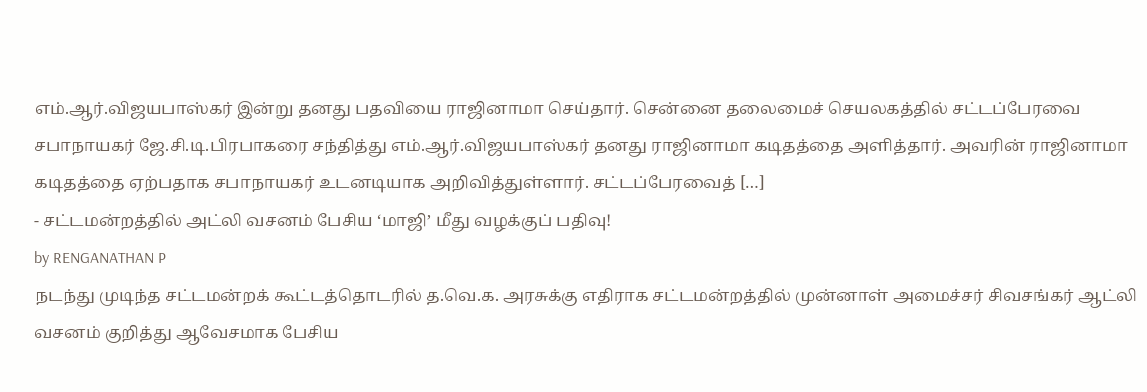எம்.ஆர்.விஜயபாஸ்கர் இன்று தனது பதவியை ராஜினாமா செய்தார். சென்னை தலைமைச் செயலகத்தில் சட்டப்பேரவை சபாநாயகர் ஜே.சி.டி.பிரபாகரை சந்தித்து எம்.ஆர்.விஜயபாஸ்கர் தனது ராஜினாமா கடிதத்தை அளித்தார். அவரின் ராஜினாமா கடிதத்தை ஏற்பதாக சபாநாயகர் உடனடியாக அறிவித்துள்ளார். சட்டப்பேரவைத் […]
- சட்டமன்றத்தில் அட்லி வசனம் பேசிய ‘மாஜி’ மீது வழக்குப் பதிவு!
by RENGANATHAN P
நடந்து முடிந்த சட்டமன்றக் கூட்டத்தொடரில் த.வெ.க. அரசுக்கு எதிராக சட்டமன்றத்தில் முன்னாள் அமைச்சர் சிவசங்கர் ஆட்லி வசனம் குறித்து ஆவேசமாக பேசிய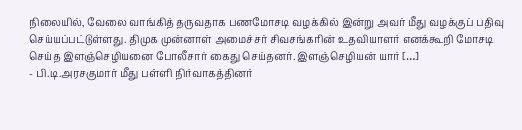நிலையில், வேலை வாங்கித் தருவதாக பணமோசடி வழக்கில் இன்று அவர் மீது வழக்குப் பதிவு செய்யப்பட்டுள்ளது. திமுக முன்னாள் அமைச்சர் சிவசங்கரின் உதவியாளர் எனக்கூறி மோசடி செய்த இளஞ்செழியனை போலீசார் கைது செய்தனர். இளஞ்செழியன் யார் […]
- பி.டி.அரசகுமார் மீது பள்ளி நிர்வாகத்தினர்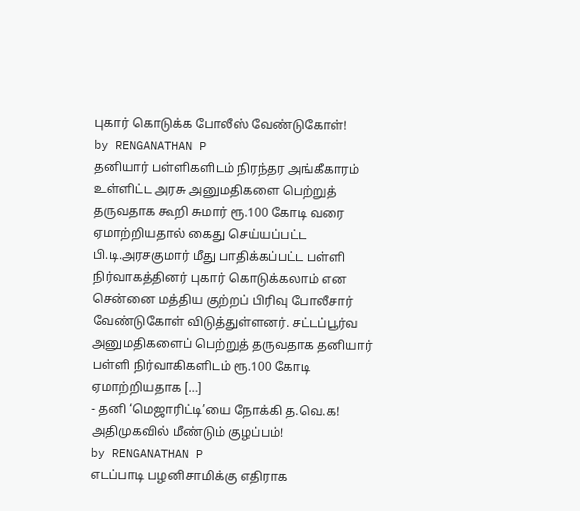புகார் கொடுக்க போலீஸ் வேண்டுகோள்!
by RENGANATHAN P
தனியார் பள்ளிகளிடம் நிரந்தர அங்கீகாரம் உள்ளிட்ட அரசு அனுமதிகளை பெற்றுத் தருவதாக கூறி சுமார் ரூ.100 கோடி வரை ஏமாற்றியதால் கைது செய்யப்பட்ட பி.டி.அரசகுமார் மீது பாதிக்கப்பட்ட பள்ளி நிர்வாகத்தினர் புகார் கொடுக்கலாம் என சென்னை மத்திய குற்றப் பிரிவு போலீசார் வேண்டுகோள் விடுத்துள்ளனர். சட்டப்பூர்வ அனுமதிகளைப் பெற்றுத் தருவதாக தனியார் பள்ளி நிர்வாகிகளிடம் ரூ.100 கோடி ஏமாற்றியதாக […]
- தனி ‘மெஜாரிட்டி’யை நோக்கி த.வெ.க! அதிமுகவில் மீண்டும் குழப்பம்!
by RENGANATHAN P
எடப்பாடி பழனிசாமிக்கு எதிராக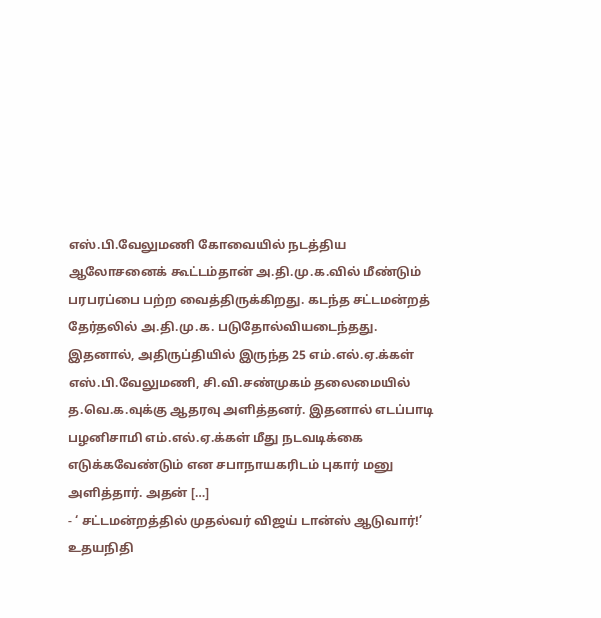எஸ்.பி.வேலுமணி கோவையில் நடத்திய ஆலோசனைக் கூட்டம்தான் அ.தி.மு.க.வில் மீண்டும் பரபரப்பை பற்ற வைத்திருக்கிறது. கடந்த சட்டமன்றத் தேர்தலில் அ.தி.மு.க. படுதோல்வியடைந்தது. இதனால், அதிருப்தியில் இருந்த 25 எம்.எல்.ஏ.க்கள் எஸ்.பி.வேலுமணி, சி.வி.சண்முகம் தலைமையில் த.வெ.க.வுக்கு ஆதரவு அளித்தனர். இதனால் எடப்பாடி பழனிசாமி எம்.எல்.ஏ.க்கள் மீது நடவடிக்கை எடுக்கவேண்டும் என சபாநாயகரிடம் புகார் மனு அளித்தார். அதன் […]
- ‘ சட்டமன்றத்தில் முதல்வர் விஜய் டான்ஸ் ஆடுவார்!’ உதயநிதி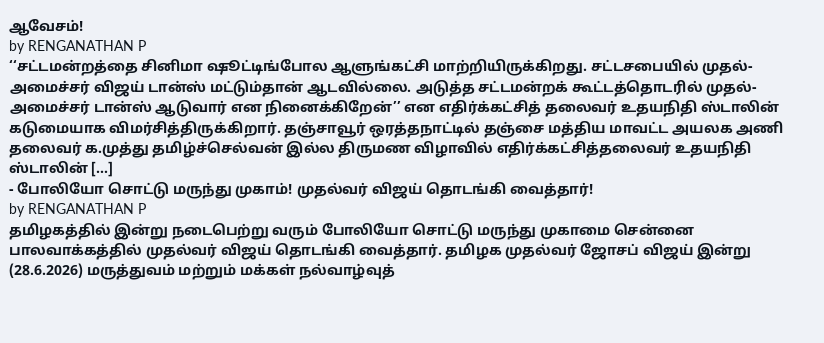ஆவேசம்!
by RENGANATHAN P
‘‘சட்டமன்றத்தை சினிமா ஷூட்டிங்போல ஆளுங்கட்சி மாற்றியிருக்கிறது. சட்டசபையில் முதல்-அமைச்சர் விஜய் டான்ஸ் மட்டும்தான் ஆடவில்லை. அடுத்த சட்டமன்றக் கூட்டத்தொடரில் முதல்-அமைச்சர் டான்ஸ் ஆடுவார் என நினைக்கிறேன்’’ என எதிர்க்கட்சித் தலைவர் உதயநிதி ஸ்டாலின் கடுமையாக விமர்சித்திருக்கிறார். தஞ்சாவூர் ஒரத்தநாட்டில் தஞ்சை மத்திய மாவட்ட அயலக அணி தலைவர் க.முத்து தமிழ்ச்செல்வன் இல்ல திருமண விழாவில் எதிர்க்கட்சித்தலைவர் உதயநிதி ஸ்டாலின் […]
- போலியோ சொட்டு மருந்து முகாம்! முதல்வர் விஜய் தொடங்கி வைத்தார்!
by RENGANATHAN P
தமிழகத்தில் இன்று நடைபெற்று வரும் போலியோ சொட்டு மருந்து முகாமை சென்னை பாலவாக்கத்தில் முதல்வர் விஜய் தொடங்கி வைத்தார். தமிழக முதல்வர் ஜோசப் விஜய் இன்று (28.6.2026) மருத்துவம் மற்றும் மக்கள் நல்வாழ்வுத்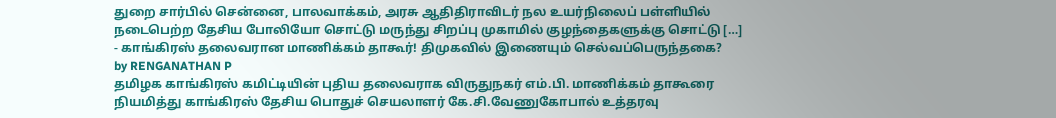துறை சார்பில் சென்னை, பாலவாக்கம், அரசு ஆதிதிராவிடர் நல உயர்நிலைப் பள்ளியில் நடைபெற்ற தேசிய போலியோ சொட்டு மருந்து சிறப்பு முகாமில் குழந்தைகளுக்கு சொட்டு […]
- காங்கிரஸ் தலைவரான மாணிக்கம் தாகூர்! திமுகவில் இணையும் செல்வப்பெருந்தகை?
by RENGANATHAN P
தமிழக காங்கிரஸ் கமிட்டியின் புதிய தலைவராக விருதுநகர் எம்.பி. மாணிக்கம் தாகூரை நியமித்து காங்கிரஸ் தேசிய பொதுச் செயலாளர் கே.சி.வேணுகோபால் உத்தரவு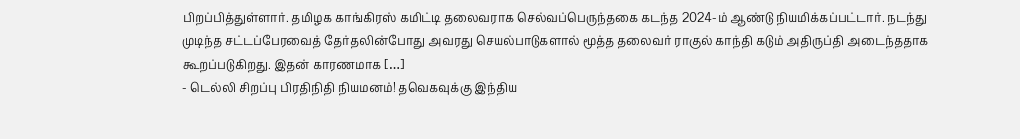பிறப்பித்துள்ளார். தமிழக காங்கிரஸ் கமிட்டி தலைவராக செல்வப்பெருந்தகை கடந்த 2024-ம் ஆண்டு நியமிக்கப்பட்டார். நடந்து முடிந்த சட்டப்பேரவைத் தேர்தலின்போது அவரது செயல்பாடுகளால் மூத்த தலைவர் ராகுல் காந்தி கடும் அதிருப்தி அடைந்ததாக கூறப்படுகிறது. இதன் காரணமாக […]
- டெல்லி சிறப்பு பிரதிநிதி நியமனம்! தவெகவுக்கு இந்திய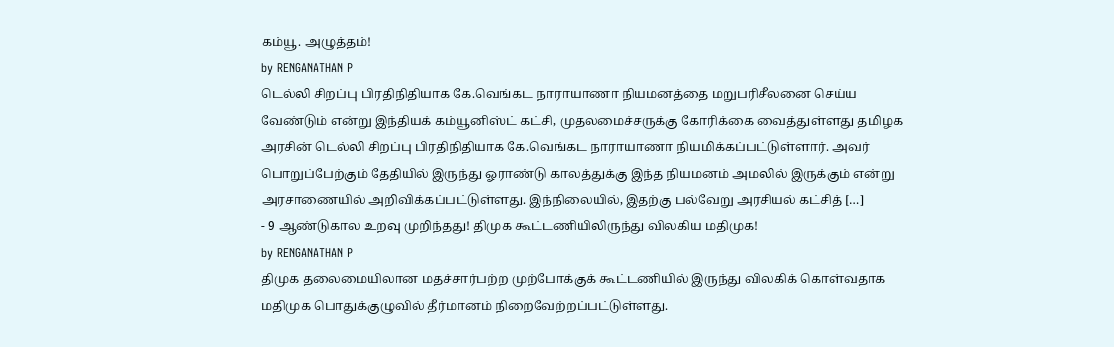கம்யூ. அழுத்தம்!
by RENGANATHAN P
டெல்லி சிறப்பு பிரதிநிதியாக கே.வெங்கட நாராயாணா நியமனத்தை மறுபரிசீலனை செய்ய வேண்டும் என்று இந்தியக் கம்யூனிஸ்ட் கட்சி, முதலமைச்சருக்கு கோரிக்கை வைத்துள்ளது தமிழக அரசின் டெல்லி சிறப்பு பிரதிநிதியாக கே.வெங்கட நாராயாணா நியமிக்கப்பட்டுள்ளார். அவர் பொறுப்பேற்கும் தேதியில் இருந்து ஓராண்டு காலத்துக்கு இந்த நியமனம் அமலில் இருக்கும் என்று அரசாணையில் அறிவிக்கப்பட்டுள்ளது. இந்நிலையில், இதற்கு பல்வேறு அரசியல் கட்சித் […]
- 9 ஆண்டுகால உறவு முறிந்தது! திமுக கூட்டணியிலிருந்து விலகிய மதிமுக!
by RENGANATHAN P
திமுக தலைமையிலான மதச்சார்பற்ற முற்போக்குக் கூட்டணியில் இருந்து விலகிக் கொள்வதாக மதிமுக பொதுக்குழுவில் தீர்மானம் நிறைவேற்றப்பட்டுள்ளது.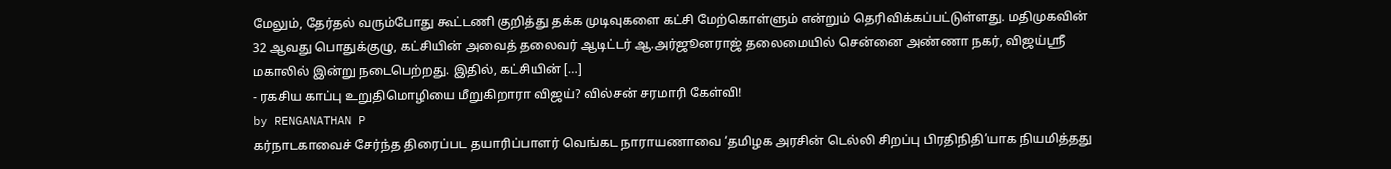மேலும், தேர்தல் வரும்போது கூட்டணி குறித்து தக்க முடிவுகளை கட்சி மேற்கொள்ளும் என்றும் தெரிவிக்கப்பட்டுள்ளது. மதிமுகவின் 32 ஆவது பொதுக்குழு, கட்சியின் அவைத் தலைவர் ஆடிட்டர் ஆ.அர்ஜூனராஜ் தலைமையில் சென்னை அண்ணா நகர், விஜய்ஸ்ரீ மகாலில் இன்று நடைபெற்றது. இதில், கட்சியின் […]
- ரகசிய காப்பு உறுதிமொழியை மீறுகிறாரா விஜய்? வில்சன் சரமாரி கேள்வி!
by RENGANATHAN P
கர்நாடகாவைச் சேர்ந்த திரைப்பட தயாரிப்பாளர் வெங்கட நாராயணாவை ‘தமிழக அரசின் டெல்லி சிறப்பு பிரதிநிதி’யாக நியமித்தது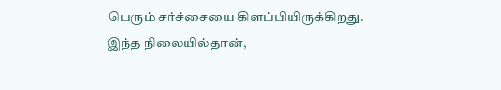பெரும் சர்ச்சையை கிளப்பியிருக்கிறது. இந்த நிலையில்தான்,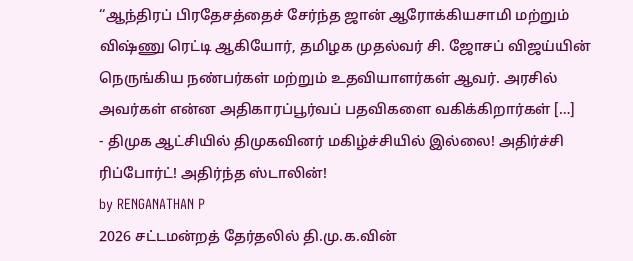‘‘ஆந்திரப் பிரதேசத்தைச் சேர்ந்த ஜான் ஆரோக்கியசாமி மற்றும் விஷ்ணு ரெட்டி ஆகியோர், தமிழக முதல்வர் சி. ஜோசப் விஜய்யின் நெருங்கிய நண்பர்கள் மற்றும் உதவியாளர்கள் ஆவர். அரசில் அவர்கள் என்ன அதிகாரப்பூர்வப் பதவிகளை வகிக்கிறார்கள் […]
- திமுக ஆட்சியில் திமுகவினர் மகிழ்ச்சியில் இல்லை! அதிர்ச்சி ரிப்போர்ட்! அதிர்ந்த ஸ்டாலின்!
by RENGANATHAN P
2026 சட்டமன்றத் தேர்தலில் தி.மு.க.வின்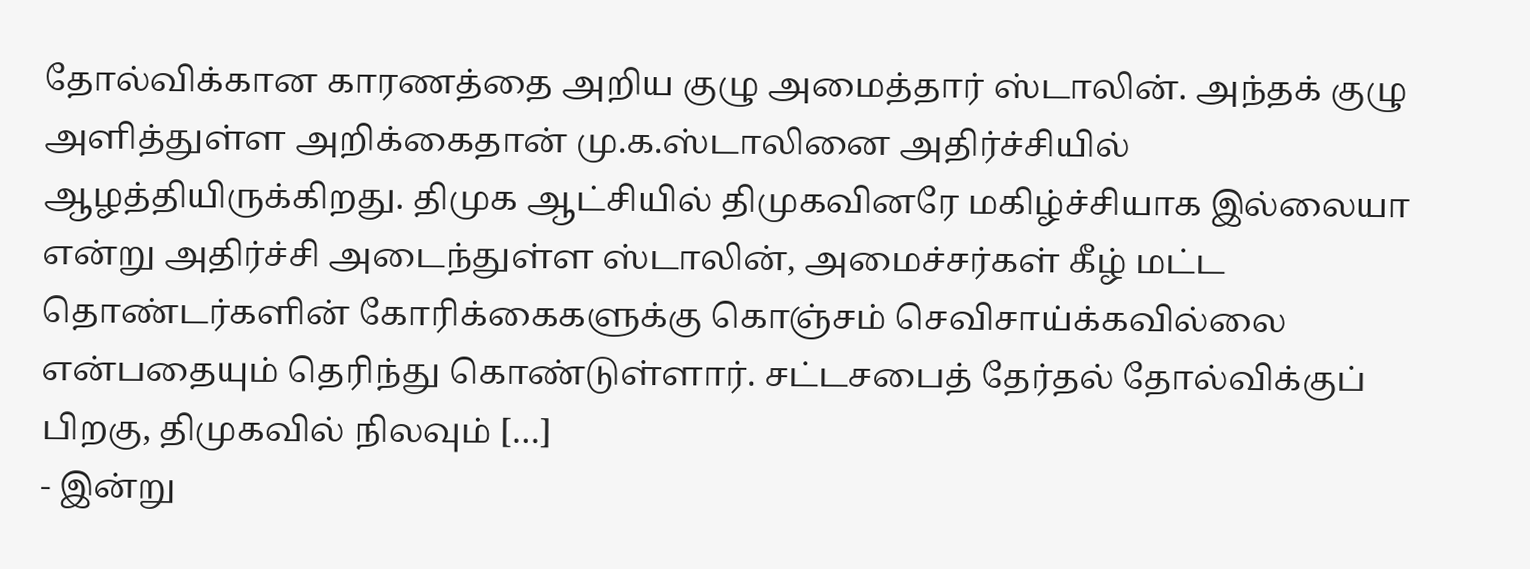தோல்விக்கான காரணத்தை அறிய குழு அமைத்தார் ஸ்டாலின். அந்தக் குழு அளித்துள்ள அறிக்கைதான் மு.க.ஸ்டாலினை அதிர்ச்சியில் ஆழத்தியிருக்கிறது. திமுக ஆட்சியில் திமுகவினரே மகிழ்ச்சியாக இல்லையா என்று அதிர்ச்சி அடைந்துள்ள ஸ்டாலின், அமைச்சர்கள் கீழ் மட்ட தொண்டர்களின் கோரிக்கைகளுக்கு கொஞ்சம் செவிசாய்க்கவில்லை என்பதையும் தெரிந்து கொண்டுள்ளார். சட்டசபைத் தேர்தல் தோல்விக்குப் பிறகு, திமுகவில் நிலவும் […]
- இன்று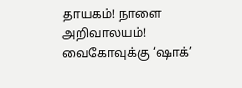தாயகம்! நாளை அறிவாலயம்! வைகோவுக்கு ‘ஷாக்’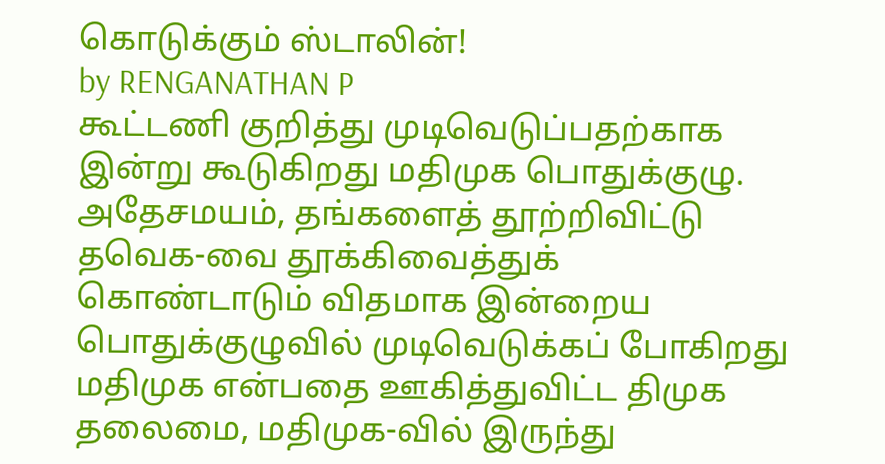கொடுக்கும் ஸ்டாலின்!
by RENGANATHAN P
கூட்டணி குறித்து முடிவெடுப்பதற்காக இன்று கூடுகிறது மதிமுக பொதுக்குழு. அதேசமயம், தங்களைத் தூற்றிவிட்டு தவெக-வை தூக்கிவைத்துக் கொண்டாடும் விதமாக இன்றைய பொதுக்குழுவில் முடிவெடுக்கப் போகிறது மதிமுக என்பதை ஊகித்துவிட்ட திமுக தலைமை, மதிமுக-வில் இருந்து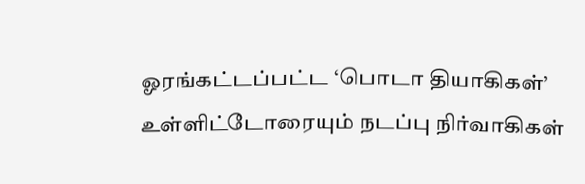ஓரங்கட்டப்பட்ட ‘பொடா தியாகிகள்’ உள்ளிட்டோரையும் நடப்பு நிர்வாகிகள்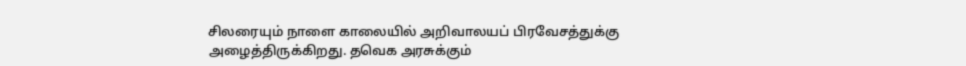சிலரையும் நாளை காலையில் அறிவாலயப் பிரவேசத்துக்கு அழைத்திருக்கிறது. தவெக அரசுக்கும்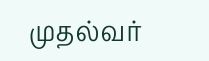முதல்வர்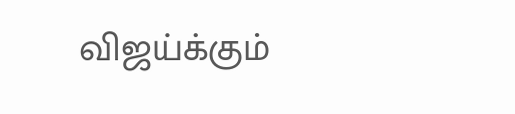விஜய்க்கும்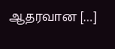ஆதரவான […]